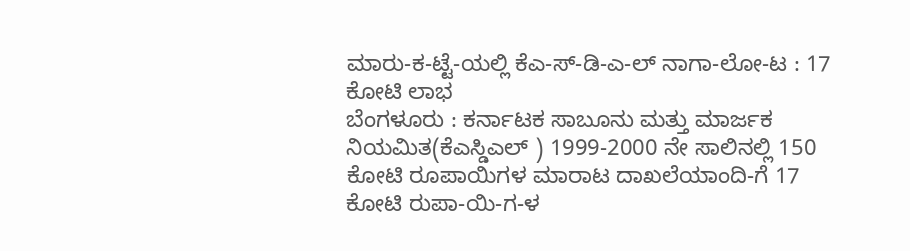ಮಾರು-ಕ-ಟ್ಟೆ-ಯಲ್ಲಿ ಕೆಎ-ಸ್-ಡಿ-ಎ-ಲ್ ನಾಗಾ-ಲೋ-ಟ : 17 ಕೋಟಿ ಲಾಭ
ಬೆಂಗಳೂರು : ಕರ್ನಾಟಕ ಸಾಬೂನು ಮತ್ತು ಮಾರ್ಜಕ ನಿಯಮಿತ(ಕೆಎಸ್ಡಿಎಲ್ ) 1999-2000 ನೇ ಸಾಲಿನಲ್ಲಿ 150 ಕೋಟಿ ರೂಪಾಯಿಗಳ ಮಾರಾಟ ದಾಖಲೆಯಾಂದಿ-ಗೆ 17 ಕೋಟಿ ರುಪಾ-ಯಿ-ಗ-ಳ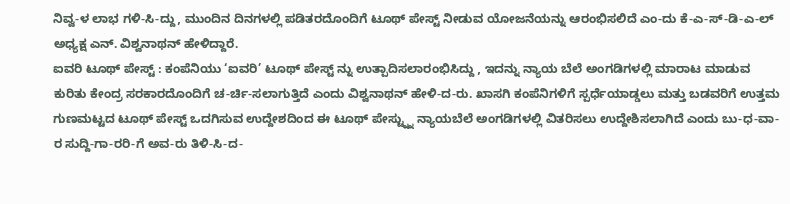ನಿವ್ವ-ಳ ಲಾಭ ಗಳಿ-ಸಿ-ದ್ದು, ಮುಂದಿನ ದಿನಗಳಲ್ಲಿ ಪಡಿತರದೊಂದಿಗೆ ಟೂಥ್ ಪೇಸ್ಟ್ ನೀಡುವ ಯೋಜನೆಯನ್ನು ಆರಂಭಿಸಲಿದೆ ಎಂ-ದು ಕೆ-ಎ-ಸ್-ಡಿ-ಎ-ಲ್ ಅಧ್ಯಕ್ಷ ಎನ್. ವಿಶ್ವನಾಥನ್ ಹೇಳಿದ್ದಾರೆ.
ಐವರಿ ಟೂಥ್ ಪೇಸ್ಟ್ : ಕಂಪೆನಿಯು ‘ಐವರಿ’ ಟೂಥ್ ಪೇಸ್ಟ್ ನ್ನು ಉತ್ಪಾದಿಸಲಾರಂಭಿಸಿದ್ದು , ಇದನ್ನು ನ್ಯಾಯ ಬೆಲೆ ಅಂಗಡಿಗಳಲ್ಲಿ ಮಾರಾಟ ಮಾಡುವ ಕುರಿತು ಕೇಂದ್ರ ಸರಕಾರದೊಂದಿಗೆ ಚ-ರ್ಚಿ-ಸಲಾಗುತ್ತಿದೆ ಎಂದು ವಿಶ್ವನಾಥನ್ ಹೇಳಿ-ದ-ರು. ಖಾಸಗಿ ಕಂಪೆನಿಗಳಿಗೆ ಸ್ಪರ್ಧೆಯಾಡ್ಡಲು ಮತ್ತು ಬಡವರಿಗೆ ಉತ್ತಮ ಗುಣಮಟ್ಟದ ಟೂಥ್ ಪೇಸ್ಟ್ ಒದಗಿಸುವ ಉದ್ದೇಶದಿಂದ ಈ ಟೂಥ್ ಪೇಸ್ಟ್ನ್ನು ನ್ಯಾಯಬೆಲೆ ಅಂಗಡಿಗಳಲ್ಲಿ ವಿತರಿಸಲು ಉದ್ದೇಶಿಸಲಾಗಿದೆ ಎಂದು ಬು-ಧ-ವಾ-ರ ಸುದ್ದಿ-ಗಾ-ರರಿ-ಗೆ ಅವ-ರು ತಿಳಿ-ಸಿ-ದ-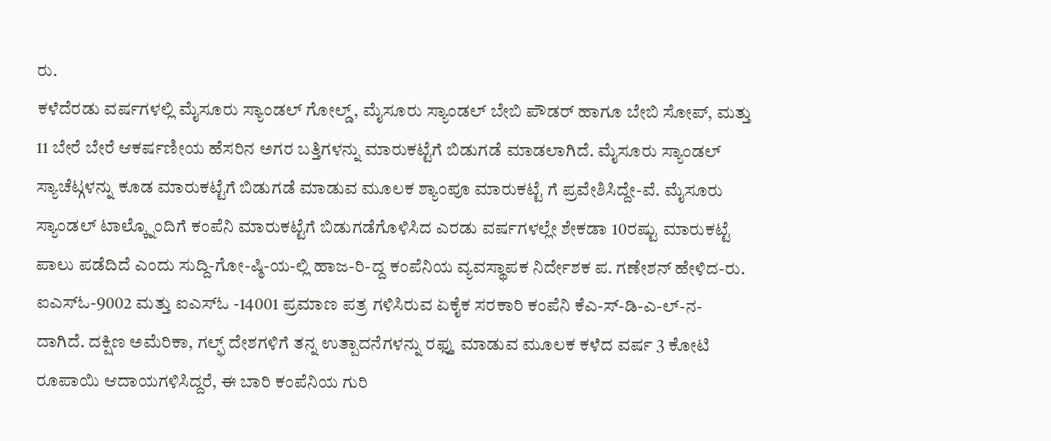ರು.
ಕಳೆದೆರಡು ವರ್ಷಗಳಲ್ಲಿ ಮೈಸೂರು ಸ್ಯಾಂಡಲ್ ಗೋಲ್ಡ್, ಮೈಸೂರು ಸ್ಯಾಂಡಲ್ ಬೇಬಿ ಪೌಡರ್ ಹಾಗೂ ಬೇಬಿ ಸೋಪ್, ಮತ್ತು 11 ಬೇರೆ ಬೇರೆ ಆಕರ್ಷಣೀಯ ಹೆಸರಿನ ಅಗರ ಬತ್ತಿಗಳನ್ನು ಮಾರುಕಟ್ಟೆಗೆ ಬಿಡುಗಡೆ ಮಾಡಲಾಗಿದೆ. ಮೈಸೂರು ಸ್ಯಾಂಡಲ್ ಸ್ಯಾಚೆಟ್ಗಳನ್ನು ಕೂಡ ಮಾರುಕಟ್ಟೆಗೆ ಬಿಡುಗಡೆ ಮಾಡುವ ಮೂಲಕ ಶ್ಯಾಂಪೂ ಮಾರುಕಟ್ಟೆ ಗೆ ಪ್ರವೇಶಿಸಿದ್ದೇ-ವೆ. ಮೈಸೂರು ಸ್ಯಾಂಡಲ್ ಟಾಲ್ಕ್ನೊಂದಿಗೆ ಕಂಪೆನಿ ಮಾರುಕಟ್ಟೆಗೆ ಬಿಡುಗಡೆಗೊಳಿಸಿದ ಎರಡು ವರ್ಷಗಳಲ್ಲೇ ಶೇಕಡಾ 10ರಷ್ಟು ಮಾರುಕಟ್ಟೆ ಪಾಲು ಪಡೆದಿದೆ ಎಂದು ಸುದ್ದಿ-ಗೋ-ಷ್ಠಿ-ಯ-ಲ್ಲಿ ಹಾಜ-ರಿ-ದ್ದ ಕಂಪೆನಿಯ ವ್ಯವಸ್ಥಾಪಕ ನಿರ್ದೇಶಕ ಪ. ಗಣೇಶನ್ ಹೇಳಿದ-ರು.
ಐಎಸ್ಓ-9002 ಮತ್ತು ಐಎಸ್ಓ -14001 ಪ್ರಮಾಣ ಪತ್ರ ಗಳಿಸಿರುವ ಏಕೈಕ ಸರಕಾರಿ ಕಂಪೆನಿ ಕೆಎ-ಸ್-ಡಿ-ಎ-ಲ್-ನ-ದಾಗಿದೆ. ದಕ್ಷಿಣ ಅಮೆರಿಕಾ, ಗಲ್ಫ್ ದೇಶಗಳಿಗೆ ತನ್ನ ಉತ್ಪಾದನೆಗಳನ್ನು ರಫ್ತು ಮಾಡುವ ಮೂಲಕ ಕಳೆದ ವರ್ಷ 3 ಕೋಟಿ ರೂಪಾಯಿ ಆದಾಯಗಳಿಸಿದ್ದರೆ, ಈ ಬಾರಿ ಕಂಪೆನಿಯ ಗುರಿ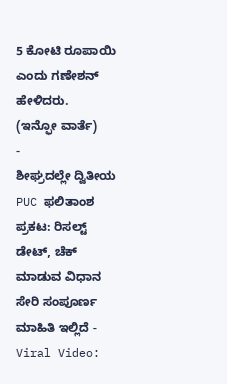5 ಕೋಟಿ ರೂಪಾಯಿ ಎಂದು ಗಣೇಶನ್ ಹೇಳಿದರು.
(ಇನ್ಫೋ ವಾರ್ತೆ)
-
ಶೀಘ್ರದಲ್ಲೇ ದ್ವಿತೀಯ PUC ಫಲಿತಾಂಶ ಪ್ರಕಟ: ರಿಸಲ್ಟ್ ಡೇಟ್, ಚೆಕ್ ಮಾಡುವ ವಿಧಾನ ಸೇರಿ ಸಂಪೂರ್ಣ ಮಾಹಿತಿ ಇಲ್ಲಿದೆ -
Viral Video: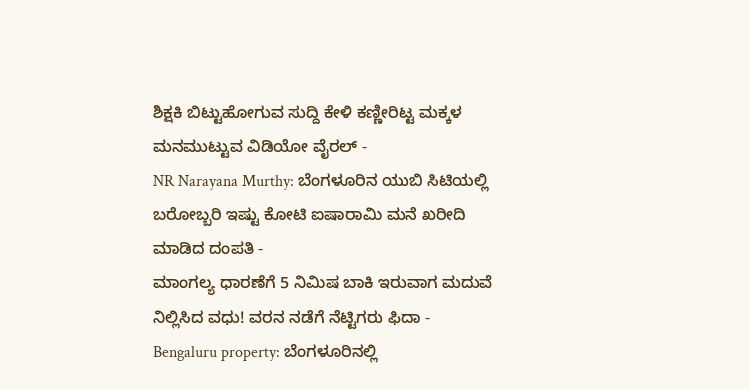ಶಿಕ್ಷಕಿ ಬಿಟ್ಟುಹೋಗುವ ಸುದ್ದಿ ಕೇಳಿ ಕಣ್ಣೀರಿಟ್ಟ ಮಕ್ಕಳ ಮನಮುಟ್ಟುವ ವಿಡಿಯೋ ವೈರಲ್ -
NR Narayana Murthy: ಬೆಂಗಳೂರಿನ ಯುಬಿ ಸಿಟಿಯಲ್ಲಿ ಬರೋಬ್ಬರಿ ಇಷ್ಟು ಕೋಟಿ ಐಷಾರಾಮಿ ಮನೆ ಖರೀದಿ ಮಾಡಿದ ದಂಪತಿ -
ಮಾಂಗಲ್ಯ ಧಾರಣೆಗೆ 5 ನಿಮಿಷ ಬಾಕಿ ಇರುವಾಗ ಮದುವೆ ನಿಲ್ಲಿಸಿದ ವಧು! ವರನ ನಡೆಗೆ ನೆಟ್ಟಿಗರು ಫಿದಾ -
Bengaluru property: ಬೆಂಗಳೂರಿನಲ್ಲಿ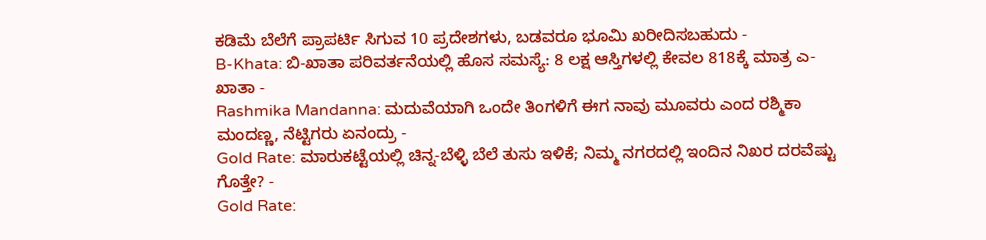ಕಡಿಮೆ ಬೆಲೆಗೆ ಪ್ರಾಪರ್ಟಿ ಸಿಗುವ 10 ಪ್ರದೇಶಗಳು, ಬಡವರೂ ಭೂಮಿ ಖರೀದಿಸಬಹುದು -
B-Khata: ಬಿ-ಖಾತಾ ಪರಿವರ್ತನೆಯಲ್ಲಿ ಹೊಸ ಸಮಸ್ಯೆ: 8 ಲಕ್ಷ ಆಸ್ತಿಗಳಲ್ಲಿ ಕೇವಲ 818ಕ್ಕೆ ಮಾತ್ರ ಎ-ಖಾತಾ -
Rashmika Mandanna: ಮದುವೆಯಾಗಿ ಒಂದೇ ತಿಂಗಳಿಗೆ ಈಗ ನಾವು ಮೂವರು ಎಂದ ರಶ್ಮಿಕಾ ಮಂದಣ್ಣ, ನೆಟ್ಟಿಗರು ಏನಂದ್ರು -
Gold Rate: ಮಾರುಕಟ್ಟೆಯಲ್ಲಿ ಚಿನ್ನ-ಬೆಳ್ಳಿ ಬೆಲೆ ತುಸು ಇಳಿಕೆ; ನಿಮ್ಮ ನಗರದಲ್ಲಿ ಇಂದಿನ ನಿಖರ ದರವೆಷ್ಟು ಗೊತ್ತೇ? -
Gold Rate: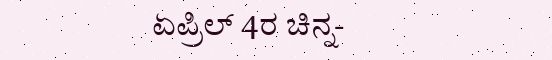ಏಪ್ರಿಲ್ 4ರ ಚಿನ್ನ-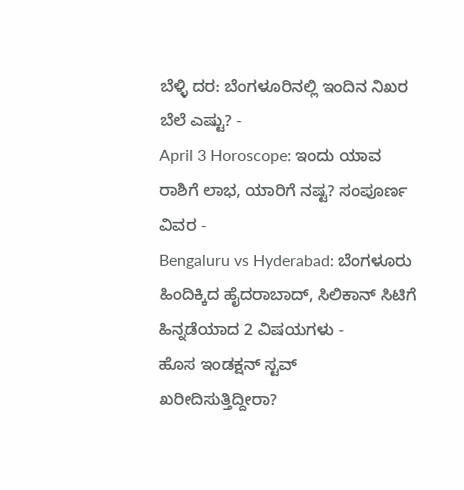ಬೆಳ್ಳಿ ದರ: ಬೆಂಗಳೂರಿನಲ್ಲಿ ಇಂದಿನ ನಿಖರ ಬೆಲೆ ಎಷ್ಟು? -
April 3 Horoscope: ಇಂದು ಯಾವ ರಾಶಿಗೆ ಲಾಭ, ಯಾರಿಗೆ ನಷ್ಟ? ಸಂಪೂರ್ಣ ವಿವರ -
Bengaluru vs Hyderabad: ಬೆಂಗಳೂರು ಹಿಂದಿಕ್ಕಿದ ಹೈದರಾಬಾದ್, ಸಿಲಿಕಾನ್ ಸಿಟಿಗೆ ಹಿನ್ನಡೆಯಾದ 2 ವಿಷಯಗಳು -
ಹೊಸ ಇಂಡಕ್ಷನ್ ಸ್ಟವ್ ಖರೀದಿಸುತ್ತಿದ್ದೀರಾ?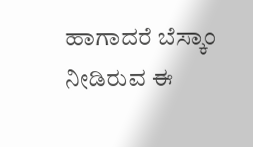ಹಾಗಾದರೆ ಬೆಸ್ಕಾಂ ನೀಡಿರುವ ಈ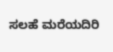ಸಲಹೆ ಮರೆಯದಿರಿ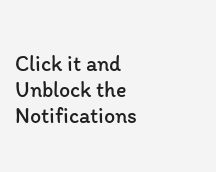Click it and Unblock the Notifications